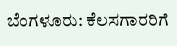ಬೆಂಗಳೂರು: ಕೆಲಸಗಾರರಿಗೆ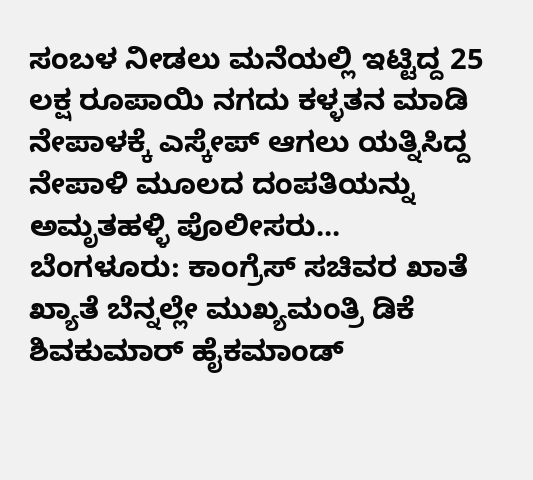ಸಂಬಳ ನೀಡಲು ಮನೆಯಲ್ಲಿ ಇಟ್ಟಿದ್ದ 25 ಲಕ್ಷ ರೂಪಾಯಿ ನಗದು ಕಳ್ಳತನ ಮಾಡಿ ನೇಪಾಳಕ್ಕೆ ಎಸ್ಕೇಪ್ ಆಗಲು ಯತ್ನಿಸಿದ್ದ ನೇಪಾಳಿ ಮೂಲದ ದಂಪತಿಯನ್ನು ಅಮೃತಹಳ್ಳಿ ಪೊಲೀಸರು...
ಬೆಂಗಳೂರು: ಕಾಂಗ್ರೆಸ್ ಸಚಿವರ ಖಾತೆ ಖ್ಯಾತೆ ಬೆನ್ನಲ್ಲೇ ಮುಖ್ಯಮಂತ್ರಿ ಡಿಕೆ ಶಿವಕುಮಾರ್ ಹೈಕಮಾಂಡ್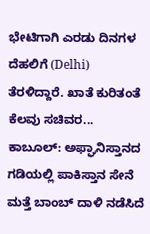ಭೇಟಿಗಾಗಿ ಎರಡು ದಿನಗಳ ದೆಹಲಿಗೆ (Delhi) ತೆರಳಿದ್ದಾರೆ. ಖಾತೆ ಕುರಿತಂತೆ ಕೆಲವು ಸಚಿವರ...
ಕಾಬೂಲ್: ಅಫ್ಘಾನಿಸ್ತಾನದ ಗಡಿಯಲ್ಲಿ ಪಾಕಿಸ್ತಾನ ಸೇನೆ ಮತ್ತೆ ಬಾಂಬ್ ದಾಳಿ ನಡೆಸಿದೆ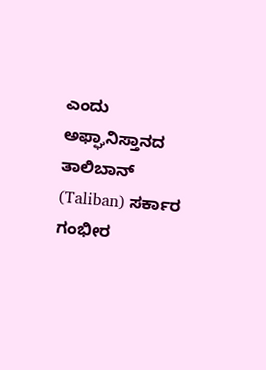ಎಂದು ಅಫ್ಘಾನಿಸ್ತಾನದ ತಾಲಿಬಾನ್ (Taliban) ಸರ್ಕಾರ ಗಂಭೀರ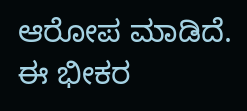ಆರೋಪ ಮಾಡಿದೆ. ಈ ಭೀಕರ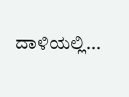ದಾಳಿಯಲ್ಲಿ...